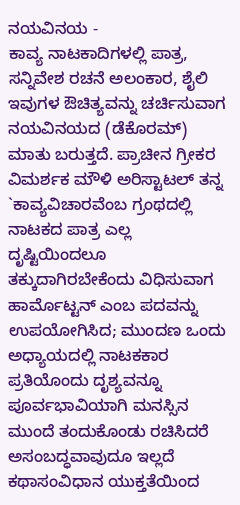ನಯವಿನಯ -
ಕಾವ್ಯ ನಾಟಕಾದಿಗಳಲ್ಲಿ ಪಾತ್ರ, ಸನ್ನಿವೇಶ ರಚನೆ ಅಲಂಕಾರ, ಶೈಲಿ ಇವುಗಳ ಔಚಿತ್ಯವನ್ನು ಚರ್ಚಿಸುವಾಗ ನಯವಿನಯದ (ಡೆಕೊರಮ್) ಮಾತು ಬರುತ್ತದೆ. ಪ್ರಾಚೀನ ಗ್ರೀಕರ ವಿಮರ್ಶಕ ಮೌಳಿ ಅರಿಸ್ಟಾಟಲ್ ತನ್ನ `ಕಾವ್ಯವಿಚಾರವೆಂಬ ಗ್ರಂಥದಲ್ಲಿ ನಾಟಕದ ಪಾತ್ರ ಎಲ್ಲ ದೃಷ್ಟಿಯಿಂದಲೂ ತಕ್ಕುದಾಗಿರಬೇಕೆಂದು ವಿಧಿಸುವಾಗ ಹಾರ್ಮೊಟ್ಟನ್ ಎಂಬ ಪದವನ್ನು ಉಪಯೋಗಿಸಿದ; ಮುಂದಣ ಒಂದು ಅಧ್ಯಾಯದಲ್ಲಿ ನಾಟಕಕಾರ ಪ್ರತಿಯೊಂದು ದೃಶ್ಯವನ್ನೂ ಪೂರ್ವಭಾವಿಯಾಗಿ ಮನಸ್ಸಿನ ಮುಂದೆ ತಂದುಕೊಂಡು ರಚಿಸಿದರೆ ಅಸಂಬದ್ಧವಾವುದೂ ಇಲ್ಲದೆ ಕಥಾಸಂವಿಧಾನ ಯುಕ್ತತೆಯಿಂದ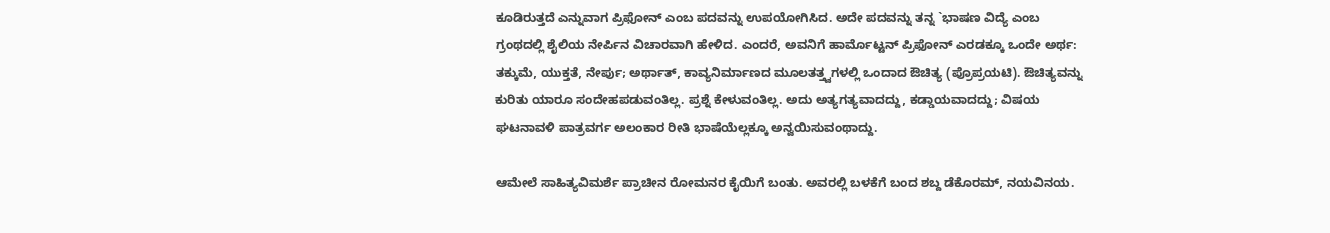ಕೂಡಿರುತ್ತದೆ ಎನ್ನುವಾಗ ಪ್ರಿಫೋನ್ ಎಂಬ ಪದವನ್ನು ಉಪಯೋಗಿಸಿದ. ಅದೇ ಪದವನ್ನು ತನ್ನ `ಭಾಷಣ ವಿದ್ಯೆ ಎಂಬ ಗ್ರಂಥದಲ್ಲಿ ಶೈಲಿಯ ನೇರ್ಪಿನ ವಿಚಾರವಾಗಿ ಹೇಳಿದ. ಎಂದರೆ, ಅವನಿಗೆ ಹಾರ್ಮೊಟ್ಟನ್ ಪ್ರಿಫೋನ್ ಎರಡಕ್ಕೂ ಒಂದೇ ಅರ್ಥ: ತಕ್ಕುಮೆ, ಯುಕ್ತತೆ, ನೇರ್ಪು; ಅರ್ಥಾತ್, ಕಾವ್ಯನಿರ್ಮಾಣದ ಮೂಲತತ್ತ್ವಗಳಲ್ಲಿ ಒಂದಾದ ಔಚಿತ್ಯ (ಪ್ರೊಪ್ರಯಟಿ). ಔಚಿತ್ಯವನ್ನು ಕುರಿತು ಯಾರೂ ಸಂದೇಹಪಡುವಂತಿಲ್ಲ. ಪ್ರಶ್ನೆ ಕೇಳುವಂತಿಲ್ಲ. ಅದು ಅತ್ಯಗತ್ಯವಾದದ್ದು, ಕಡ್ಡಾಯವಾದದ್ದು; ವಿಷಯ ಘಟನಾವಳಿ ಪಾತ್ರವರ್ಗ ಅಲಂಕಾರ ರೀತಿ ಭಾಷೆಯೆಲ್ಲಕ್ಕೂ ಅನ್ವಯಿಸುವಂಥಾದ್ದು.

ಆಮೇಲೆ ಸಾಹಿತ್ಯವಿಮರ್ಶೆ ಪ್ರಾಚೀನ ರೋಮನರ ಕೈಯಿಗೆ ಬಂತು. ಅವರಲ್ಲಿ ಬಳಕೆಗೆ ಬಂದ ಶಬ್ದ ಡೆಕೊರಮ್, ನಯವಿನಯ.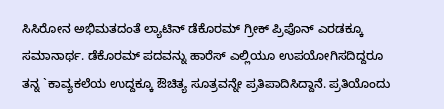ಸಿಸಿರೋನ ಅಭಿಮತದಂತೆ ಲ್ಯಾಟಿನ್ ಡೆಕೊರಮ್ ಗ್ರೀಕ್ ಪ್ರಿಪೊನ್ ಎರಡಕ್ಕೂ ಸಮಾನಾರ್ಥ. ಡೆಕೊರಮ್ ಪದವನ್ನು ಹಾರೆಸ್ ಎಲ್ಲಿಯೂ ಉಪಯೋಗಿಸದಿದ್ದರೂ ತನ್ನ `ಕಾವ್ಯಕಲೆಯ ಉದ್ದಕ್ಕೂ ಔಚಿತ್ಯ ಸೂತ್ರವನ್ನೇ ಪ್ರತಿಪಾದಿಸಿದ್ದಾನೆ. ಪ್ರತಿಯೊಂದು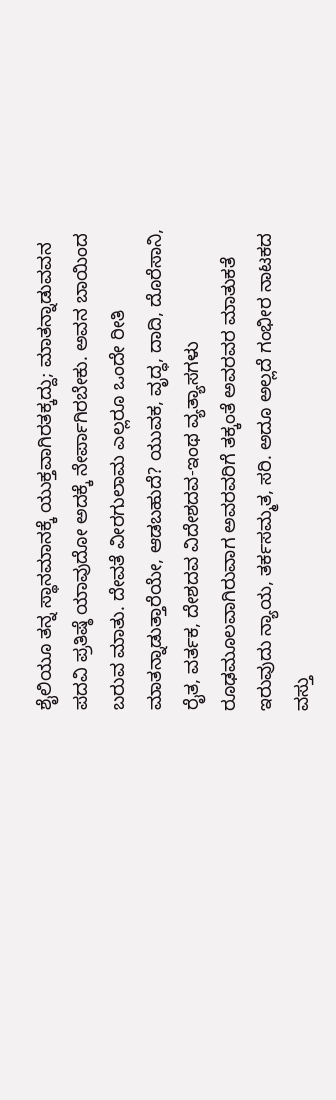ಶೈಲಿಯೂ ತನ್ನ ಸ್ಥಾನಮಾನಕ್ಕೆ ಯುಕ್ತವಾಗಿರತಕ್ಕದ್ದು; ಮಾತನ್ನಾಡುವವನ ಪದವಿ ಪ್ರತಿಷ್ಠೆ ಯಾವುದೋ ಅದಕ್ಕೆ ನೇರ್ಪಾಗಿರಬೇಕು. ಅವನ ಬಾಯಿಂದ ಬರುವ ಮಾತು. ದೇವತೆ ವೀರಗುಲಾಮ ಎಲ್ಲರೂ ಒಂದೇ ರೀತಿ ಮಾತನ್ನಾಡುತ್ತಾರೆಯೇ, ಆಡಬಹುದೆ? ಯುವಕ, ವೃದ್ಧ, ದಾದಿ, ದೊರೆಸಾನಿ, ರೈತ, ವರ್ತಕ, ದೇಶದವ ವಿದೇಶದವ-ಇಂಥ ವ್ಯತ್ಯಾಸಗಳು ರೂಢಮೂಲವಾಗಿರುವಾಗ ಅವರವರಿಗೆ ತಕ್ಕಂತೆ ಅವರವರ ಮಾತುಕತೆ ಇರುವುದು ನ್ಯಾಯ, ತರ್ಕಸಮ್ಮತ, ಸರಿ. ಅದೂ ಅಲ್ಲದೆ ಗಂಭೀರ ನಾಟಕದ ವಸ್ತು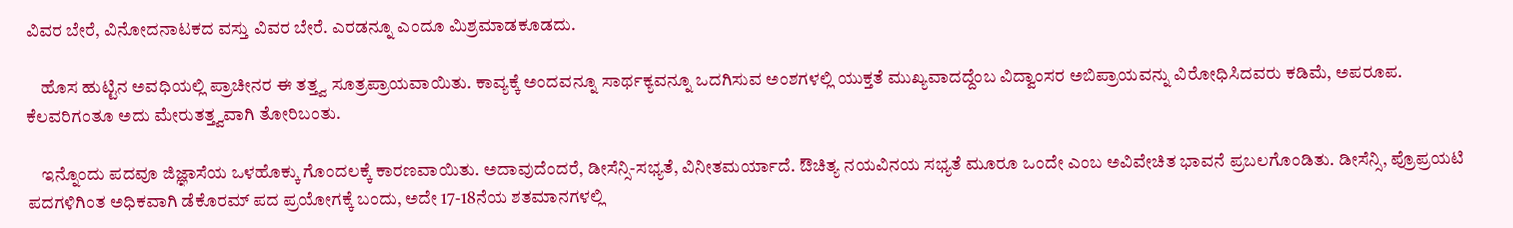ವಿವರ ಬೇರೆ, ವಿನೋದನಾಟಕದ ವಸ್ತು ವಿವರ ಬೇರೆ. ಎರಡನ್ನೂ ಎಂದೂ ಮಿಶ್ರಮಾಡಕೂಡದು.

    ಹೊಸ ಹುಟ್ಟಿನ ಅವಧಿಯಲ್ಲಿ ಪ್ರಾಚೀನರ ಈ ತತ್ತ್ವ ಸೂತ್ರಪ್ರಾಯವಾಯಿತು. ಕಾವ್ಯಕ್ಕೆ ಅಂದವನ್ನೂ ಸಾರ್ಥಕ್ಯವನ್ನೂ ಒದಗಿಸುವ ಅಂಶಗಳಲ್ಲಿ ಯುಕ್ತತೆ ಮುಖ್ಯವಾದದ್ದೆಂಬ ವಿದ್ವಾಂಸರ ಅಬಿಪ್ರಾಯವನ್ನು ವಿರೋಧಿಸಿದವರು ಕಡಿಮೆ, ಅಪರೂಪ. ಕೆಲವರಿಗಂತೂ ಅದು ಮೇರುತತ್ತ್ವವಾಗಿ ತೋರಿಬಂತು.

    ಇನ್ನೊಂದು ಪದವೂ ಜಿಜ್ಞಾಸೆಯ ಒಳಹೊಕ್ಕು ಗೊಂದಲಕ್ಕೆ ಕಾರಣವಾಯಿತು. ಅದಾವುದೆಂದರೆ, ಡೀಸೆನ್ಸಿ-ಸಭ್ಯತೆ, ವಿನೀತಮರ್ಯಾದೆ. ಔಚಿತ್ಯ ನಯವಿನಯ ಸಭ್ಯತೆ ಮೂರೂ ಒಂದೇ ಎಂಬ ಅವಿವೇಚಿತ ಭಾವನೆ ಪ್ರಬಲಗೊಂಡಿತು. ಡೀಸೆನ್ಸಿ, ಪ್ರೊಪ್ರಯಟಿ ಪದಗಳಿಗಿಂತ ಅಧಿಕವಾಗಿ ಡೆಕೊರಮ್ ಪದ ಪ್ರಯೋಗಕ್ಕೆ ಬಂದು, ಅದೇ 17-18ನೆಯ ಶತಮಾನಗಳಲ್ಲಿ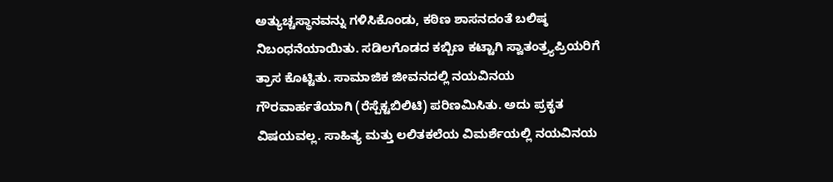ಅತ್ಯುಚ್ಚಸ್ಥಾನವನ್ನು ಗಳಿಸಿಕೊಂಡು, ಕಠಿಣ ಶಾಸನದಂತೆ ಬಲಿಷ್ಠ ನಿಬಂಧನೆಯಾಯಿತು. ಸಡಿಲಗೊಡದ ಕಬ್ಬಿಣ ಕಟ್ಟಾಗಿ ಸ್ವಾತಂತ್ರ್ಯಪ್ರಿಯರಿಗೆ ತ್ರಾಸ ಕೊಟ್ಟಿತು. ಸಾಮಾಜಿಕ ಜೀವನದಲ್ಲಿ ನಯವಿನಯ ಗೌರವಾರ್ಹತೆಯಾಗಿ (ರೆಸ್ಪೆಕ್ಟಬಿಲಿಟಿ) ಪರಿಣಮಿಸಿತು. ಅದು ಪ್ರಕೃತ ವಿಷಯವಲ್ಲ. ಸಾಹಿತ್ಯ ಮತ್ತು ಲಲಿತಕಲೆಯ ವಿಮರ್ಶೆಯಲ್ಲಿ ನಯವಿನಯ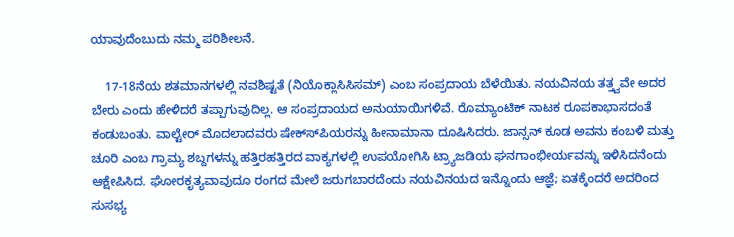ಯಾವುದೆಂಬುದು ನಮ್ಮ ಪರಿಶೀಲನೆ.

    17-18ನೆಯ ಶತಮಾನಗಳಲ್ಲಿ ನವಶಿಷ್ಟತೆ (ನಿಯೊಕ್ಲಾಸಿಸಿಸಮ್) ಎಂಬ ಸಂಪ್ರದಾಯ ಬೆಳೆಯಿತು. ನಯವಿನಯ ತತ್ತ್ವವೇ ಅದರ ಬೇರು ಎಂದು ಹೇಳಿದರೆ ತಪ್ಪಾಗುವುದಿಲ್ಲ. ಆ ಸಂಪ್ರದಾಯದ ಅನುಯಾಯಿಗಳಿವೆ. ರೊಮ್ಯಾಂಟಿಕ್ ನಾಟಕ ರೂಪಕಾಭಾಸದಂತೆ ಕಂಡುಬಂತು. ವಾಲ್ಟೇರ್ ಮೊದಲಾದವರು ಷೇಕ್ಸ್‍ಪಿಯರನ್ನು ಹೀನಾಮಾನಾ ದೂಷಿಸಿದರು. ಜಾನ್ಸನ್ ಕೂಡ ಅವನು ಕಂಬಳಿ ಮತ್ತು ಚೂರಿ ಎಂಬ ಗ್ರಾಮ್ಯ ಶಬ್ದಗಳನ್ನು ಹತ್ತಿರಹತ್ತಿರದ ವಾಕ್ಯಗಳಲ್ಲಿ ಉಪಯೋಗಿಸಿ ಟ್ರ್ಯಾಜಡಿಯ ಘನಗಾಂಭೀರ್ಯವನ್ನು ಇಳಿಸಿದನೆಂದು ಆಕ್ಷೇಪಿಸಿದ. ಘೋರಕೃತ್ಯವಾವುದೂ ರಂಗದ ಮೇಲೆ ಜರುಗಬಾರದೆಂದು ನಯವಿನಯದ ಇನ್ನೊಂದು ಆಜ್ಞೆ; ಏತಕ್ಕೆಂದರೆ ಅದರಿಂದ ಸುಸಭ್ಯ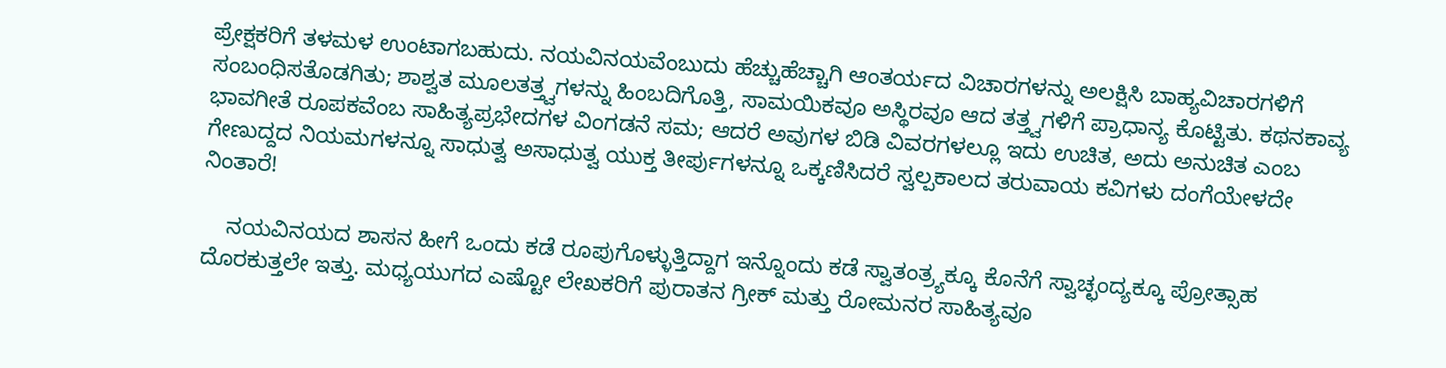ಪ್ರೇಕ್ಷಕರಿಗೆ ತಳಮಳ ಉಂಟಾಗಬಹುದು. ನಯವಿನಯವೆಂಬುದು ಹೆಚ್ಚುಹೆಚ್ಚಾಗಿ ಆಂತರ್ಯದ ವಿಚಾರಗಳನ್ನು ಅಲಕ್ಷಿಸಿ ಬಾಹ್ಯವಿಚಾರಗಳಿಗೆ ಸಂಬಂಧಿಸತೊಡಗಿತು; ಶಾಶ್ವತ ಮೂಲತತ್ತ್ವಗಳನ್ನು ಹಿಂಬದಿಗೊತ್ತಿ, ಸಾಮಯಿಕವೂ ಅಸ್ಥಿರವೂ ಆದ ತತ್ತ್ವಗಳಿಗೆ ಪ್ರಾಧಾನ್ಯ ಕೊಟ್ಟಿತು. ಕಥನಕಾವ್ಯ ಭಾವಗೀತೆ ರೂಪಕವೆಂಬ ಸಾಹಿತ್ಯಪ್ರಭೇದಗಳ ವಿಂಗಡನೆ ಸಮ; ಆದರೆ ಅವುಗಳ ಬಿಡಿ ವಿವರಗಳಲ್ಲೂ ಇದು ಉಚಿತ, ಅದು ಅನುಚಿತ ಎಂಬ ಗೇಣುದ್ದದ ನಿಯಮಗಳನ್ನೂ ಸಾಧುತ್ವ ಅಸಾಧುತ್ವ ಯುಕ್ತ ತೀರ್ಪುಗಳನ್ನೂ ಒಕ್ಕಣಿಸಿದರೆ ಸ್ವಲ್ಪಕಾಲದ ತರುವಾಯ ಕವಿಗಳು ದಂಗೆಯೇಳದೇ ನಿಂತಾರೆ!

    ನಯವಿನಯದ ಶಾಸನ ಹೀಗೆ ಒಂದು ಕಡೆ ರೂಪುಗೊಳ್ಳುತ್ತಿದ್ದಾಗ ಇನ್ನೊಂದು ಕಡೆ ಸ್ವಾತಂತ್ರ್ಯಕ್ಕೂ ಕೊನೆಗೆ ಸ್ವಾಚ್ಛಂದ್ಯಕ್ಕೂ ಪ್ರೋತ್ಸಾಹ ದೊರಕುತ್ತಲೇ ಇತ್ತು. ಮಧ್ಯಯುಗದ ಎಷ್ಟೋ ಲೇಖಕರಿಗೆ ಪುರಾತನ ಗ್ರೀಕ್ ಮತ್ತು ರೋಮನರ ಸಾಹಿತ್ಯವೂ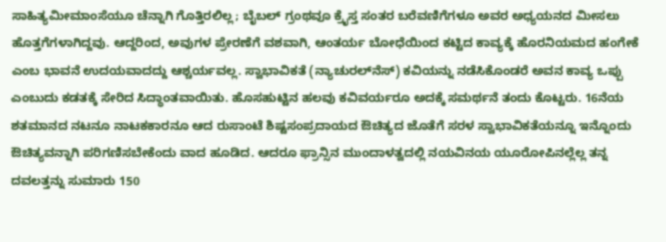ಸಾಹಿತ್ಯಮೀಮಾಂಸೆಯೂ ಚೆನ್ನಾಗಿ ಗೊತ್ತಿರಲಿಲ್ಲ; ಬೈಬಲ್ ಗ್ರಂಥವೂ ಕ್ರೈಸ್ತ ಸಂತರ ಬರೆವಣಿಗೆಗಳೂ ಅವರ ಅಧ್ಯಯನದ ಮೀಸಲು ಹೊತ್ತಗೆಗಳಾಗಿದ್ದವು. ಆದ್ದರಿಂದ, ಅವುಗಳ ಪ್ರೇರಣೆಗೆ ವಶವಾಗಿ, ಆಂತರ್ಯ ಬೋಧೆಯಿಂದ ಕಟ್ಟಿದ ಕಾವ್ಯಕ್ಕೆ ಹೊರನಿಯಮದ ಹಂಗೇಕೆ ಎಂಬ ಭಾವನೆ ಉದಯವಾದದ್ದು ಆಶ್ಚರ್ಯವಲ್ಲ. ಸ್ವಾಭಾವಿಕತೆ (ನ್ಯಾಚುರಲ್‍ನೆಸ್) ಕವಿಯನ್ನು ನಡೆಸಿಕೊಂಡರೆ ಅವನ ಕಾವ್ಯ ಒಪ್ಪು ಎಂಬುದು ಕಡತಕ್ಕೆ ಸೇರಿದ ಸಿದ್ಧಾಂತವಾಯಿತು. ಹೊಸಹುಟ್ಟಿನ ಹಲವು ಕವಿವರ್ಯರೂ ಅದಕ್ಕೆ ಸಮರ್ಥನೆ ತಂದು ಕೊಟ್ಟರು. 16ನೆಯ ಶತಮಾನದ ನಟನೂ ನಾಟಕಕಾರನೂ ಆದ ರುಸಾಂಟೆ ಶಿಷ್ಟಸಂಪ್ರದಾಯದ ಔಚಿತ್ಯದ ಜೊತೆಗೆ ಸರಳ ಸ್ವಾಭಾವಿಕತೆಯನ್ನೂ ಇನ್ನೊಂದು ಔಚಿತ್ಯವನ್ನಾಗಿ ಪರಿಗಣಿಸಬೇಕೆಂದು ವಾದ ಹೂಡಿದ. ಆದರೂ ಫ್ರಾನ್ಸಿನ ಮುಂದಾಳತ್ವದಲ್ಲಿ ನಯವಿನಯ ಯೂರೋಪಿನಲ್ಲೆಲ್ಲ ತನ್ನ ದವಲತ್ತನ್ನು ಸುಮಾರು 150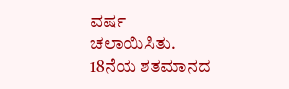ವರ್ಷ ಚಲಾಯಿಸಿತು. 18ನೆಯ ಶತಮಾನದ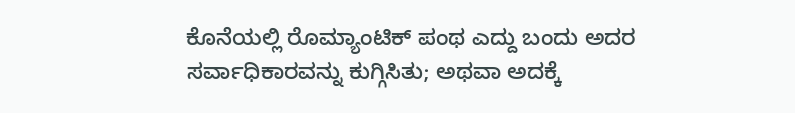ಕೊನೆಯಲ್ಲಿ ರೊಮ್ಯಾಂಟಿಕ್ ಪಂಥ ಎದ್ದು ಬಂದು ಅದರ ಸರ್ವಾಧಿಕಾರವನ್ನು ಕುಗ್ಗಿಸಿತು; ಅಥವಾ ಅದಕ್ಕೆ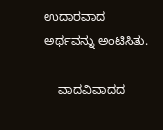ಉದಾರವಾದ ಅರ್ಥವನ್ನು ಅಂಟಿಸಿತು.

    ವಾದವಿವಾದದ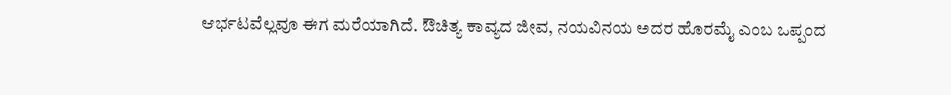ಆರ್ಭಟವೆಲ್ಲವೂ ಈಗ ಮರೆಯಾಗಿದೆ. ಔಚಿತ್ಯ ಕಾವ್ಯದ ಜೀವ, ನಯವಿನಯ ಅದರ ಹೊರಮೈ ಎಂಬ ಒಪ್ಪಂದ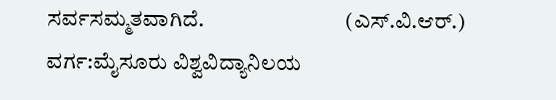ಸರ್ವಸಮ್ಮತವಾಗಿದೆ.                                (ಎಸ್.ವಿ.ಆರ್.)
ವರ್ಗ:ಮೈಸೂರು ವಿಶ್ವವಿದ್ಯಾನಿಲಯ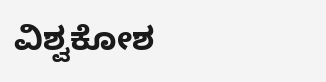ವಿಶ್ವಕೋಶ